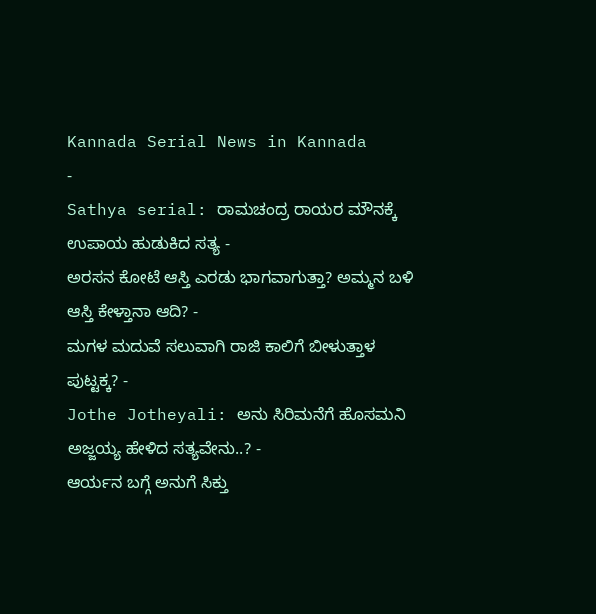Kannada Serial News in Kannada
-
Sathya serial: ರಾಮಚಂದ್ರ ರಾಯರ ಮೌನಕ್ಕೆ ಉಪಾಯ ಹುಡುಕಿದ ಸತ್ಯ -
ಅರಸನ ಕೋಟೆ ಆಸ್ತಿ ಎರಡು ಭಾಗವಾಗುತ್ತಾ? ಅಮ್ಮನ ಬಳಿ ಆಸ್ತಿ ಕೇಳ್ತಾನಾ ಆದಿ? -
ಮಗಳ ಮದುವೆ ಸಲುವಾಗಿ ರಾಜಿ ಕಾಲಿಗೆ ಬೀಳುತ್ತಾಳ ಪುಟ್ಟಕ್ಕ? -
Jothe Jotheyali: ಅನು ಸಿರಿಮನೆಗೆ ಹೊಸಮನಿ ಅಜ್ಜಯ್ಯ ಹೇಳಿದ ಸತ್ಯವೇನು..? -
ಆರ್ಯನ ಬಗ್ಗೆ ಅನುಗೆ ಸಿಕ್ತು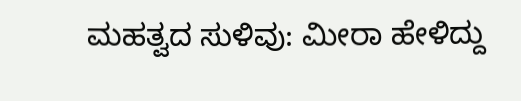ಮಹತ್ವದ ಸುಳಿವು: ಮೀರಾ ಹೇಳಿದ್ದು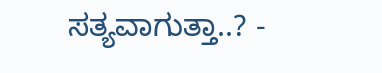ಸತ್ಯವಾಗುತ್ತಾ..? -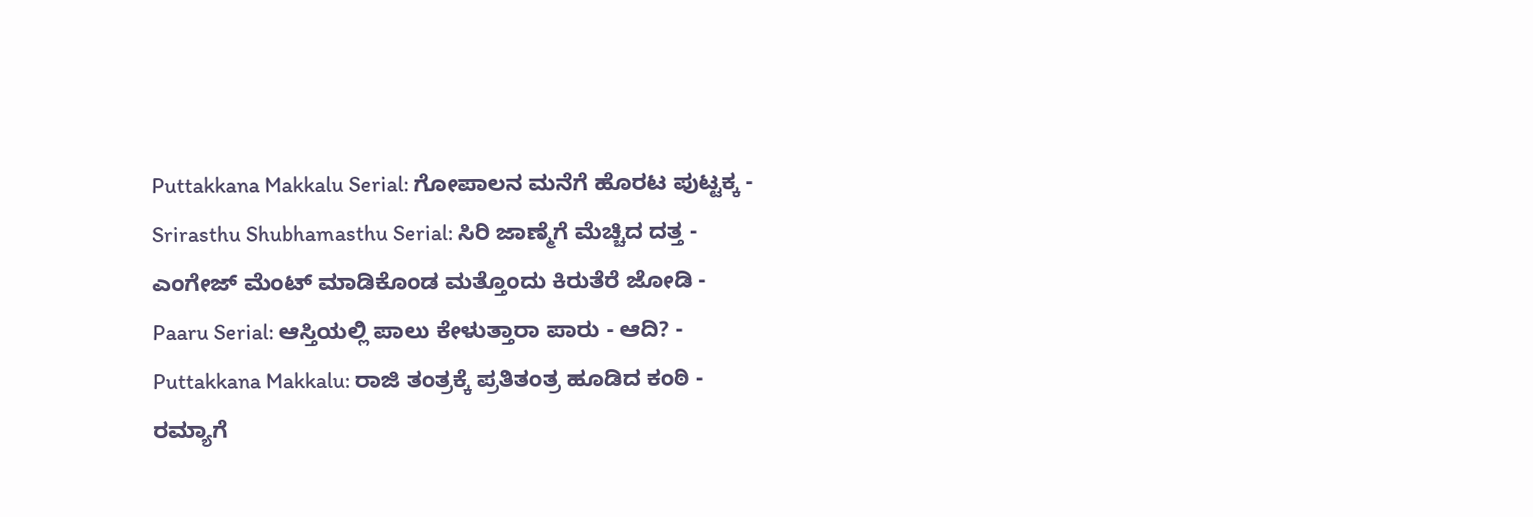Puttakkana Makkalu Serial: ಗೋಪಾಲನ ಮನೆಗೆ ಹೊರಟ ಪುಟ್ಟಕ್ಕ -
Srirasthu Shubhamasthu Serial: ಸಿರಿ ಜಾಣ್ಮೆಗೆ ಮೆಚ್ಚಿದ ದತ್ತ -
ಎಂಗೇಜ್ ಮೆಂಟ್ ಮಾಡಿಕೊಂಡ ಮತ್ತೊಂದು ಕಿರುತೆರೆ ಜೋಡಿ -
Paaru Serial: ಆಸ್ತಿಯಲ್ಲಿ ಪಾಲು ಕೇಳುತ್ತಾರಾ ಪಾರು - ಆದಿ? -
Puttakkana Makkalu: ರಾಜಿ ತಂತ್ರಕ್ಕೆ ಪ್ರತಿತಂತ್ರ ಹೂಡಿದ ಕಂಠಿ -
ರಮ್ಯಾಗೆ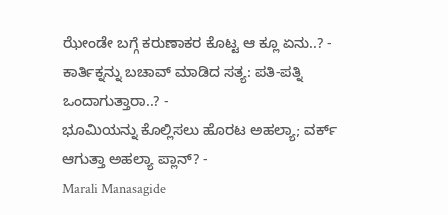ಝೇಂಡೇ ಬಗ್ಗೆ ಕರುಣಾಕರ ಕೊಟ್ಟ ಆ ಕ್ಲೂ ಏನು..? -
ಕಾರ್ತಿಕ್ನನ್ನು ಬಚಾವ್ ಮಾಡಿದ ಸತ್ಯ: ಪತಿ-ಪತ್ನಿ ಒಂದಾಗುತ್ತಾರಾ..? -
ಭೂಮಿಯನ್ನು ಕೊಲ್ಲಿಸಲು ಹೊರಟ ಅಹಲ್ಯಾ; ವರ್ಕ್ ಆಗುತ್ತಾ ಅಹಲ್ಯಾ ಪ್ಲಾನ್? -
Marali Manasagide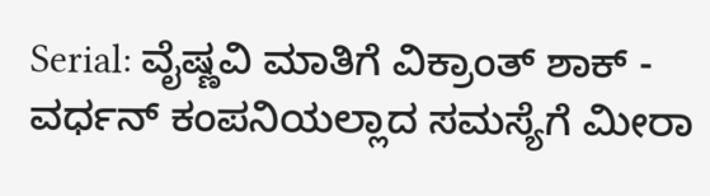Serial: ವೈಷ್ಣವಿ ಮಾತಿಗೆ ವಿಕ್ರಾಂತ್ ಶಾಕ್ -
ವರ್ಧನ್ ಕಂಪನಿಯಲ್ಲಾದ ಸಮಸ್ಯೆಗೆ ಮೀರಾ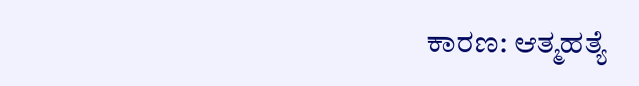ಕಾರಣ: ಆತ್ಮಹತ್ಯೆ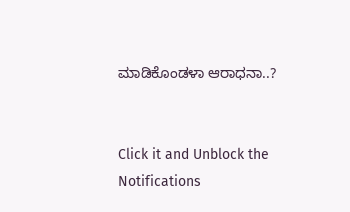ಮಾಡಿಕೊಂಡಳಾ ಆರಾಧನಾ..?


Click it and Unblock the Notifications